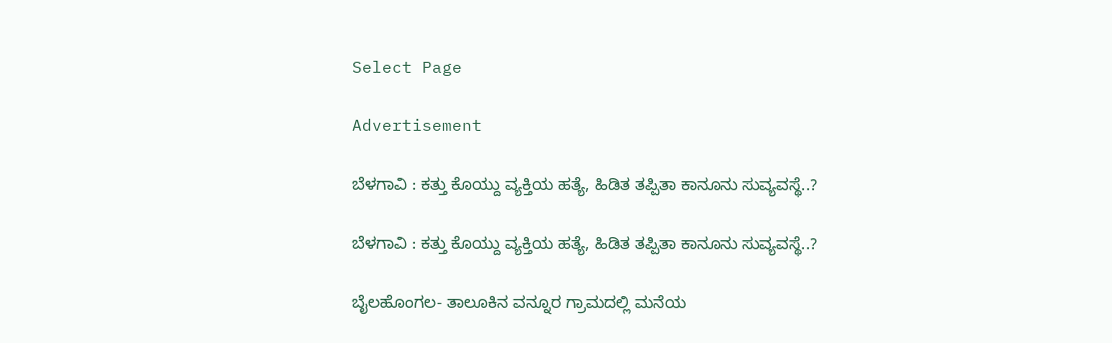Select Page

Advertisement

ಬೆಳಗಾವಿ : ಕತ್ತು ಕೊಯ್ದು ವ್ಯಕ್ತಿಯ ಹತ್ಯೆ, ಹಿಡಿತ ತಪ್ಪಿತಾ ಕಾನೂನು ಸುವ್ಯವಸ್ಥೆ..?

ಬೆಳಗಾವಿ : ಕತ್ತು ಕೊಯ್ದು ವ್ಯಕ್ತಿಯ ಹತ್ಯೆ, ಹಿಡಿತ ತಪ್ಪಿತಾ ಕಾನೂನು ಸುವ್ಯವಸ್ಥೆ..?

ಬೈಲಹೊಂಗಲ- ತಾಲೂಕಿನ ವನ್ನೂರ ಗ್ರಾಮದಲ್ಲಿ ಮನೆಯ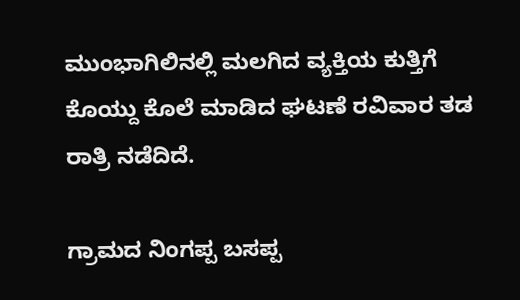ಮುಂಭಾಗಿಲಿನಲ್ಲಿ ಮಲಗಿದ ವ್ಯಕ್ತಿಯ ಕುತ್ತಿಗೆ ಕೊಯ್ದು ಕೊಲೆ ಮಾಡಿದ ಘಟಣೆ ರವಿವಾರ ತಡ ರಾತ್ರಿ ನಡೆದಿದೆ.

ಗ್ರಾಮದ ನಿಂಗಪ್ಪ ಬಸಪ್ಪ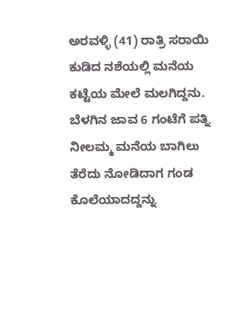ಅರವಳ್ಳಿ (41) ರಾತ್ರಿ ಸರಾಯಿ ಕುಡಿದ ನಶೆಯಲ್ಲಿ ಮನೆಯ ಕಟ್ಟೆಯ ಮೇಲೆ ಮಲಗಿದ್ದನು. ಬೆಳಗಿನ ಜಾವ 6 ಗಂಟೆಗೆ ಪತ್ನಿ ನೀಲಮ್ಮ ಮನೆಯ ಬಾಗಿಲು ತೆರೆದು ನೋಡಿದಾಗ ಗಂಡ ಕೊಲೆಯಾದದ್ದನ್ನು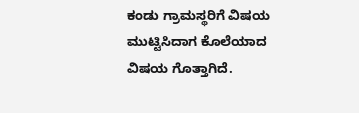ಕಂಡು ಗ್ರಾಮಸ್ಥರಿಗೆ ವಿಷಯ ಮುಟ್ಟಿಸಿದಾಗ ಕೊಲೆಯಾದ ವಿಷಯ ಗೊತ್ತಾಗಿದೆ.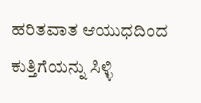ಹರಿತವಾತ ಆಯುಧದಿಂದ ಕುತ್ತಿಗೆಯನ್ನು ಸಿಳ್ಳಿ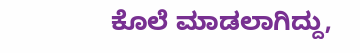ಕೊಲೆ ಮಾಡಲಾಗಿದ್ದು,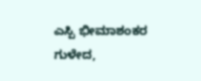ಎಸ್ಪಿ ಭೀಮಾಶಂಕರ ಗುಳೇದ,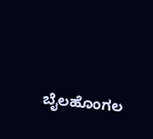ಬೈಲಹೊಂಗಲ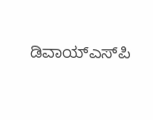ಡಿವಾಯ್‍ಎಸ್‍ಪಿ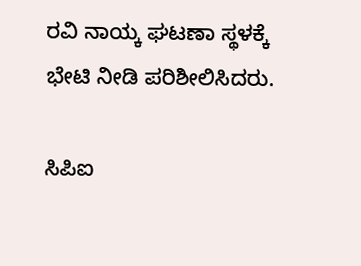ರವಿ ನಾಯ್ಕ ಘಟಣಾ ಸ್ಥಳಕ್ಕೆ ಭೇಟಿ ನೀಡಿ ಪರಿಶೀಲಿಸಿದರು.

ಸಿಪಿಐ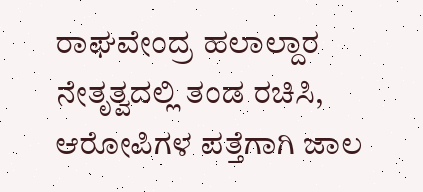ರಾಘವೇಂದ್ರ ಹಲಾಲ್ದಾರ ನೇತೃತ್ವದಲ್ಲಿ ತಂಡ ರಚಿಸಿ, ಆರೋಪಿಗಳ ಪತ್ತೆಗಾಗಿ ಜಾಲ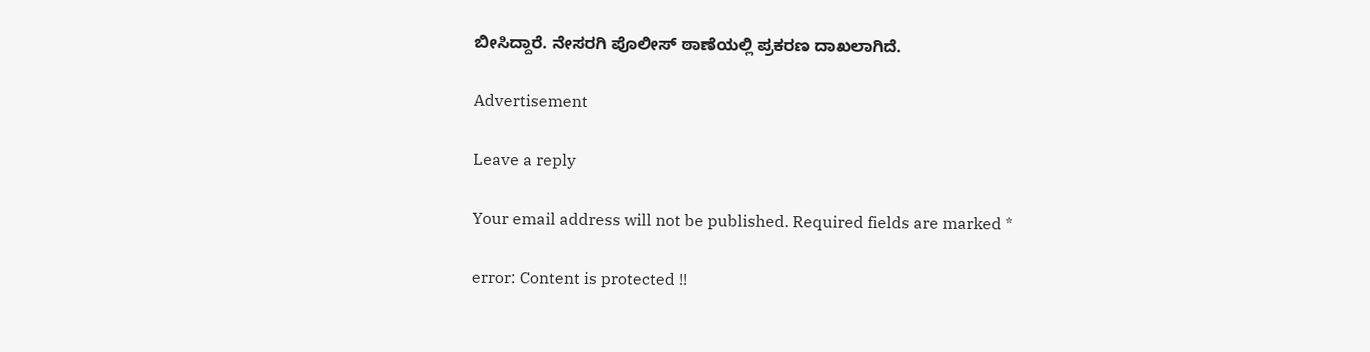ಬೀಸಿದ್ದಾರೆ. ನೇಸರಗಿ ಪೊಲೀಸ್ ಠಾಣೆಯಲ್ಲಿ ಪ್ರಕರಣ ದಾಖಲಾಗಿದೆ.

Advertisement

Leave a reply

Your email address will not be published. Required fields are marked *

error: Content is protected !!